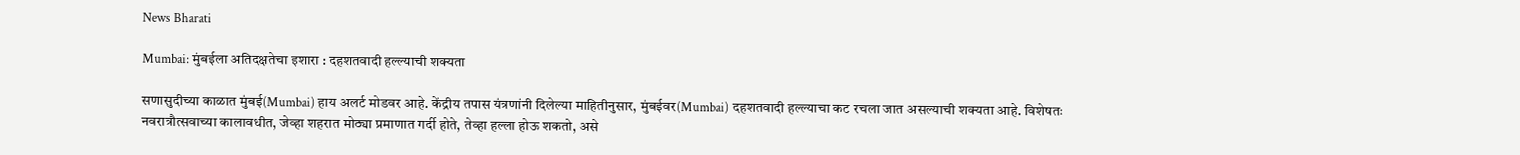News Bharati

Mumbai: मुंबईला अतिदक्षतेचा इशारा : दहशतवादी हल्ल्याची शक्यता

सणासुदीच्या काळात मुंबई(Mumbai) हाय अलर्ट मोडवर आहे. केंद्रीय तपास यंत्रणांनी दिलेल्या माहितीनुसार, मुंबईवर(Mumbai) दहशतवादी हल्ल्याचा कट रचला जात असल्याची शक्यता आहे. विशेषतः नवरात्रौत्सवाच्या कालावधीत, जेव्हा शहरात मोठ्या प्रमाणात गर्दी होते, तेव्हा हल्ला होऊ शकतो, असे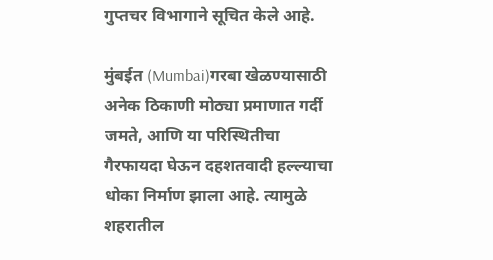गुप्तचर विभागाने सूचित केले आहे.

मुंबईत (Mumbai)गरबा खेळण्यासाठी अनेक ठिकाणी मोठ्या प्रमाणात गर्दी जमते, आणि या परिस्थितीचा गैरफायदा घेऊन दहशतवादी हल्ल्याचा धोका निर्माण झाला आहे. त्यामुळे शहरातील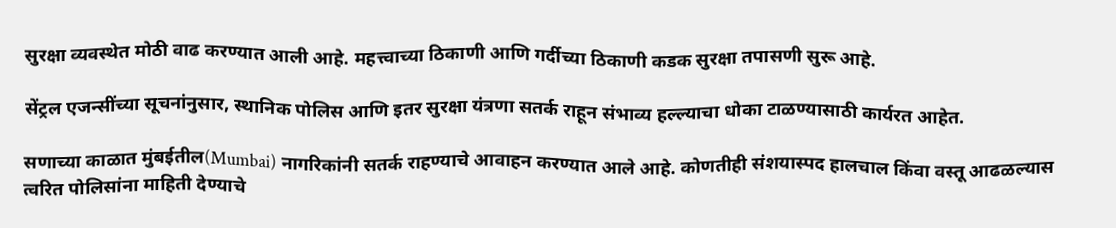सुरक्षा व्यवस्थेत मोठी वाढ करण्यात आली आहे. महत्त्वाच्या ठिकाणी आणि गर्दीच्या ठिकाणी कडक सुरक्षा तपासणी सुरू आहे.

सेंट्रल एजन्सींच्या सूचनांनुसार, स्थानिक पोलिस आणि इतर सुरक्षा यंत्रणा सतर्क राहून संभाव्य हल्ल्याचा धोका टाळण्यासाठी कार्यरत आहेत.

सणाच्या काळात मुंबईतील(Mumbai) नागरिकांनी सतर्क राहण्याचे आवाहन करण्यात आले आहे. कोणतीही संशयास्पद हालचाल किंवा वस्तू आढळल्यास त्वरित पोलिसांना माहिती देण्याचे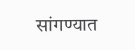सांगण्यात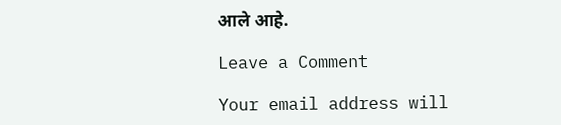आले आहे.

Leave a Comment

Your email address will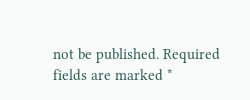not be published. Required fields are marked *